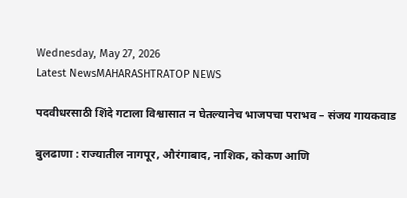Wednesday, May 27, 2026
Latest NewsMAHARASHTRATOP NEWS

पदवीधरसाठी शिंदे गटाला विश्वासात न घेतल्यानेच भाजपचा पराभव – संजय गायकवाड

बुलढाणा : राज्यातील नागपूर, औरंगाबाद, नाशिक, कोकण आणि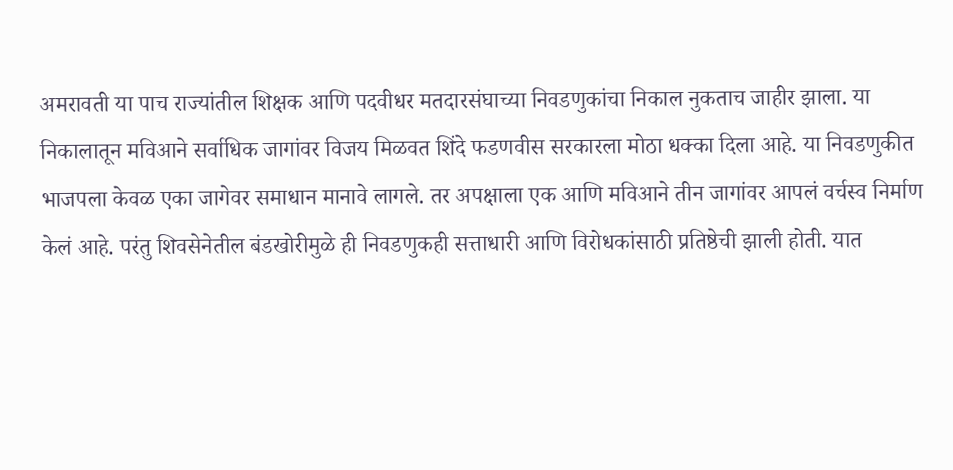अमरावती या पाच राज्यांतील शिक्षक आणि पदवीधर मतदारसंघाच्या निवडणुकांचा निकाल नुकताच जाहीर झाला. या निकालातून मविआने सर्वाधिक जागांवर विजय मिळवत शिंदे फडणवीस सरकारला मोठा धक्का दिला आहे. या निवडणुकीत भाजपला केवळ एका जागेवर समाधान मानावे लागले. तर अपक्षाला एक आणि मविआने तीन जागांवर आपलं वर्चस्व निर्माण केलं आहे. परंतु शिवसेनेतील बंडखोरीमुळे ही निवडणुकही सत्ताधारी आणि विरोधकांसाठी प्रतिष्ठेची झाली होती. यात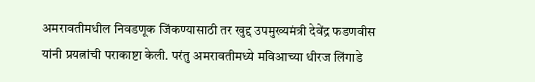अमरावतीमधील निवडणूक जिंकण्यासाठी तर खुद्द उपमुख्यमंत्री देवेंद्र फडणवीस यांनी प्रयत्नांची पराकाष्टा केली. परंतु अमरावतीमध्ये मविआच्या धीरज लिंगाडे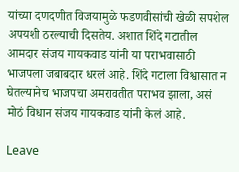यांच्या दणदणीत विजयामुळे फडणवीसांची खेळी सपशेल अपयशी ठरल्याची दिसतेय. अशात शिंदे गटातील आमदार संजय गायकवाड यांनी या पराभवासाठी भाजपला जबाबदार धरलं आहे. शिंदे गटाला विश्वासात न घेतल्यानेच भाजपचा अमरावतीत पराभव झाला, असं मोठं विधान संजय गायकवाड यांनी केलं आहे.

Leave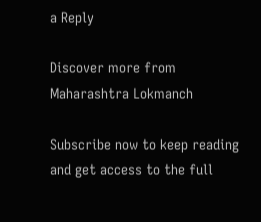a Reply

Discover more from Maharashtra Lokmanch

Subscribe now to keep reading and get access to the full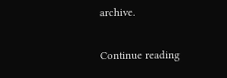archive.

Continue reading